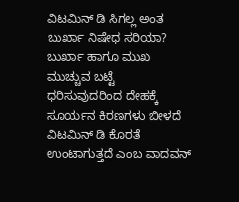ವಿಟಮಿನ್ ಡಿ ಸಿಗಲ್ಲ ಅಂತ ಬುರ್ಖಾ ನಿಷೇಧ ಸರಿಯಾ?
ಬುರ್ಖಾ ಹಾಗೂ ಮುಖ ಮುಚ್ಚುವ ಬಟ್ಟೆ ಧರಿಸುವುದರಿಂದ ದೇಹಕ್ಕೆ ಸೂರ್ಯನ ಕಿರಣಗಳು ಬೀಳದೆ ವಿಟಮಿನ್ ಡಿ ಕೊರತೆ ಉಂಟಾಗುತ್ತದೆ ಎಂಬ ವಾದವನ್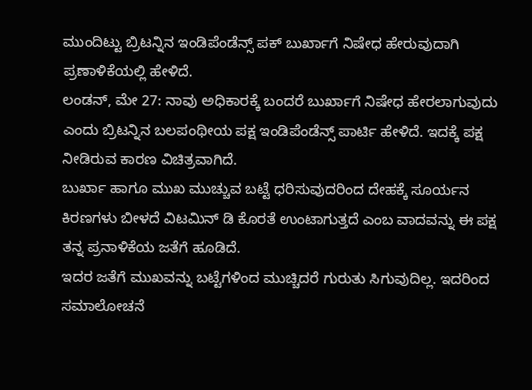ಮುಂದಿಟ್ಟು ಬ್ರಿಟನ್ನಿನ ಇಂಡಿಪೆಂಡೆನ್ಸ್ ಪಕ್ ಬುರ್ಖಾಗೆ ನಿಷೇಧ ಹೇರುವುದಾಗಿ ಪ್ರಣಾಳಿಕೆಯಲ್ಲಿ ಹೇಳಿದೆ.
ಲಂಡನ್, ಮೇ 27: ನಾವು ಅಧಿಕಾರಕ್ಕೆ ಬಂದರೆ ಬುರ್ಖಾಗೆ ನಿಷೇಧ ಹೇರಲಾಗುವುದು ಎಂದು ಬ್ರಿಟನ್ನಿನ ಬಲಪಂಥೀಯ ಪಕ್ಷ ಇಂಡಿಪೆಂಡೆನ್ಸ್ ಪಾರ್ಟಿ ಹೇಳಿದೆ. ಇದಕ್ಕೆ ಪಕ್ಷ ನೀಡಿರುವ ಕಾರಣ ವಿಚಿತ್ರವಾಗಿದೆ.
ಬುರ್ಖಾ ಹಾಗೂ ಮುಖ ಮುಚ್ಚುವ ಬಟ್ಟೆ ಧರಿಸುವುದರಿಂದ ದೇಹಕ್ಕೆ ಸೂರ್ಯನ ಕಿರಣಗಳು ಬೀಳದೆ ವಿಟಮಿನ್ ಡಿ ಕೊರತೆ ಉಂಟಾಗುತ್ತದೆ ಎಂಬ ವಾದವನ್ನು ಈ ಪಕ್ಷ ತನ್ನ ಪ್ರನಾಳಿಕೆಯ ಜತೆಗೆ ಹೂಡಿದೆ.
ಇದರ ಜತೆಗೆ ಮುಖವನ್ನು ಬಟ್ಟೆಗಳಿಂದ ಮುಚ್ಚಿದರೆ ಗುರುತು ಸಿಗುವುದಿಲ್ಲ. ಇದರಿಂದ ಸಮಾಲೋಚನೆ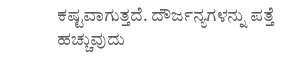ಕಷ್ಟವಾಗುತ್ತದೆ. ದೌರ್ಜನ್ಯಗಳನ್ನು ಪತ್ತೆ ಹಚ್ಚುವುದು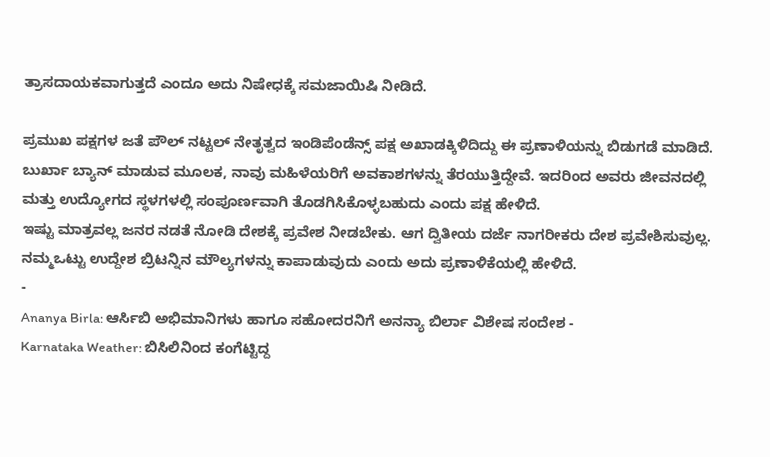ತ್ರಾಸದಾಯಕವಾಗುತ್ತದೆ ಎಂದೂ ಅದು ನಿಷೇಧಕ್ಕೆ ಸಮಜಾಯಿಷಿ ನೀಡಿದೆ.

ಪ್ರಮುಖ ಪಕ್ಷಗಳ ಜತೆ ಪೌಲ್ ನಟ್ಟಲ್ ನೇತೃತ್ವದ ಇಂಡಿಪೆಂಡೆನ್ಸ್ ಪಕ್ಷ ಅಖಾಡಕ್ಕಿಳಿದಿದ್ದು ಈ ಪ್ರಣಾಳಿಯನ್ನು ಬಿಡುಗಡೆ ಮಾಡಿದೆ.
ಬುರ್ಖಾ ಬ್ಯಾನ್ ಮಾಡುವ ಮೂಲಕ, ನಾವು ಮಹಿಳೆಯರಿಗೆ ಅವಕಾಶಗಳನ್ನು ತೆರಯುತ್ತಿದ್ದೇವೆ. ಇದರಿಂದ ಅವರು ಜೀವನದಲ್ಲಿ ಮತ್ತು ಉದ್ಯೋಗದ ಸ್ಥಳಗಳಲ್ಲಿ ಸಂಪೂರ್ಣವಾಗಿ ತೊಡಗಿಸಿಕೊಳ್ಳಬಹುದು ಎಂದು ಪಕ್ಷ ಹೇಳಿದೆ.
ಇಷ್ಟು ಮಾತ್ರವಲ್ಲ ಜನರ ನಡತೆ ನೋಡಿ ದೇಶಕ್ಕೆ ಪ್ರವೇಶ ನೀಡಬೇಕು. ಆಗ ದ್ವಿತೀಯ ದರ್ಜೆ ನಾಗರೀಕರು ದೇಶ ಪ್ರವೇಶಿಸುವುಲ್ಲ. ನಮ್ಮಒಟ್ಟು ಉದ್ದೇಶ ಬ್ರಿಟನ್ನಿನ ಮೌಲ್ಯಗಳನ್ನು ಕಾಪಾಡುವುದು ಎಂದು ಅದು ಪ್ರಣಾಳಿಕೆಯಲ್ಲಿ ಹೇಳಿದೆ.
-
Ananya Birla: ಆರ್ಸಿಬಿ ಅಭಿಮಾನಿಗಳು ಹಾಗೂ ಸಹೋದರನಿಗೆ ಅನನ್ಯಾ ಬಿರ್ಲಾ ವಿಶೇಷ ಸಂದೇಶ -
Karnataka Weather: ಬಿಸಿಲಿನಿಂದ ಕಂಗೆಟ್ಟಿದ್ದ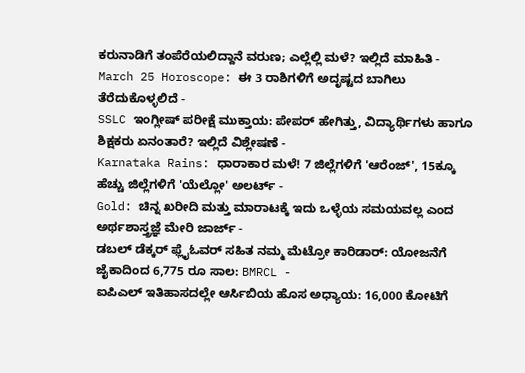ಕರುನಾಡಿಗೆ ತಂಪೆರೆಯಲಿದ್ದಾನೆ ವರುಣ; ಎಲ್ಲೆಲ್ಲಿ ಮಳೆ? ಇಲ್ಲಿದೆ ಮಾಹಿತಿ -
March 25 Horoscope: ಈ 3 ರಾಶಿಗಳಿಗೆ ಅದೃಷ್ಟದ ಬಾಗಿಲು ತೆರೆದುಕೊಳ್ಳಲಿದೆ -
SSLC ಇಂಗ್ಲೀಷ್ ಪರೀಕ್ಷೆ ಮುಕ್ತಾಯ: ಪೇಪರ್ ಹೇಗಿತ್ತು, ವಿದ್ಯಾರ್ಥಿಗಳು ಹಾಗೂ ಶಿಕ್ಷಕರು ಏನಂತಾರೆ? ಇಲ್ಲಿದೆ ವಿಶ್ಲೇಷಣೆ -
Karnataka Rains: ಧಾರಾಕಾರ ಮಳೆ! 7 ಜಿಲ್ಲೆಗಳಿಗೆ 'ಆರೆಂಜ್', 15ಕ್ಕೂ ಹೆಚ್ಚು ಜಿಲ್ಲೆಗಳಿಗೆ 'ಯೆಲ್ಲೋ' ಅಲರ್ಟ್ -
Gold: ಚಿನ್ನ ಖರೀದಿ ಮತ್ತು ಮಾರಾಟಕ್ಕೆ ಇದು ಒಳ್ಳೆಯ ಸಮಯವಲ್ಲ ಎಂದ ಅರ್ಥಶಾಸ್ತ್ರಜ್ಞೆ ಮೇರಿ ಜಾರ್ಜ್ -
ಡಬಲ್ ಡೆಕ್ಕರ್ ಫ್ಲೈಓವರ್ ಸಹಿತ ನಮ್ಮ ಮೆಟ್ರೋ ಕಾರಿಡಾರ್: ಯೋಜನೆಗೆ ಜೈಕಾದಿಂದ 6,775 ರೂ ಸಾಲ: BMRCL -
ಐಪಿಎಲ್ ಇತಿಹಾಸದಲ್ಲೇ ಆರ್ಸಿಬಿಯ ಹೊಸ ಅಧ್ಯಾಯ: 16,000 ಕೋಟಿಗೆ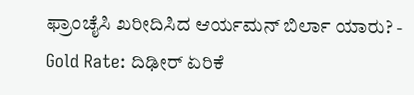ಫ್ರಾಂಚೈಸಿ ಖರೀದಿಸಿದ ಆರ್ಯಮನ್ ಬಿರ್ಲಾ ಯಾರು? -
Gold Rate: ದಿಢೀರ್ ಏರಿಕೆ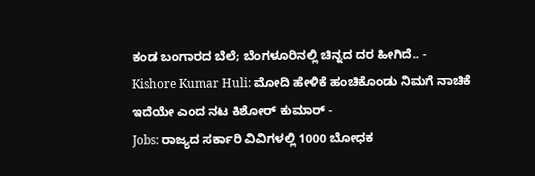ಕಂಡ ಬಂಗಾರದ ಬೆಲೆ; ಬೆಂಗಳೂರಿನಲ್ಲಿ ಚಿನ್ನದ ದರ ಹೀಗಿದೆ.. -
Kishore Kumar Huli: ಮೋದಿ ಹೇಳಿಕೆ ಹಂಚಿಕೊಂಡು ನಿಮಗೆ ನಾಚಿಕೆ ಇದೆಯೇ ಎಂದ ನಟ ಕಿಶೋರ್ ಕುಮಾರ್ -
Jobs: ರಾಜ್ಯದ ಸರ್ಕಾರಿ ವಿವಿಗಳಲ್ಲಿ 1000 ಬೋಧಕ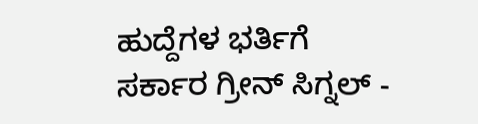ಹುದ್ದೆಗಳ ಭರ್ತಿಗೆ ಸರ್ಕಾರ ಗ್ರೀನ್ ಸಿಗ್ನಲ್ -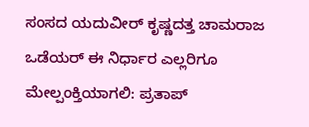ಸಂಸದ ಯದುವೀರ್ ಕೃಷ್ಣದತ್ತ ಚಾಮರಾಜ ಒಡೆಯರ್ ಈ ನಿರ್ಧಾರ ಎಲ್ಲರಿಗೂ ಮೇಲ್ಪಂಕ್ತಿಯಾಗಲಿ: ಪ್ರತಾಪ್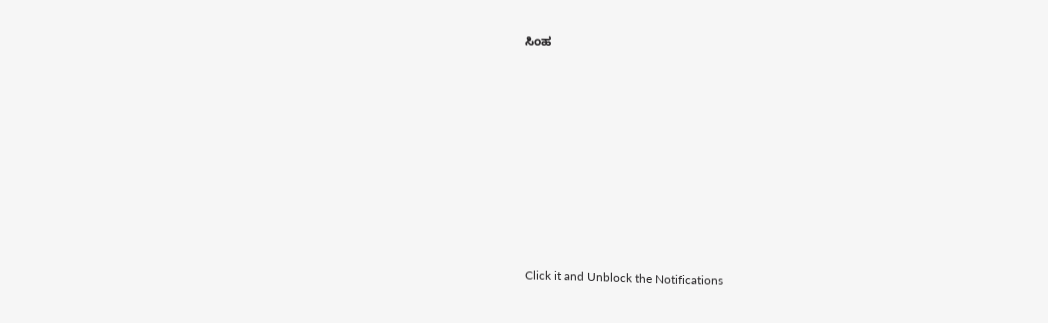ಸಿಂಹ












Click it and Unblock the Notifications